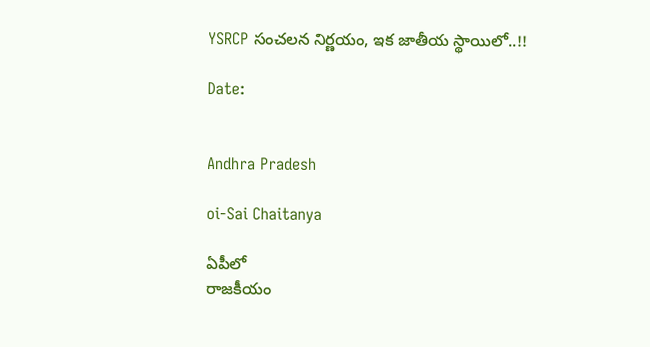YSRCP సంచలన నిర్ణయం, ఇక జాతీయ స్థాయిలో..!!

Date:


Andhra Pradesh

oi-Sai Chaitanya

ఏపీలో
రాజకీయం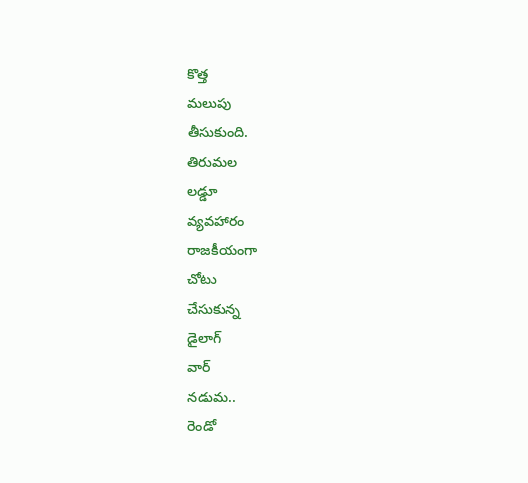కొత్త
మలుపు
తీసుకుంది.
తిరుమల
లడ్డూ
వ్యవహారం
రాజకీయంగా
చోటు
చేసుకున్న
డైలాగ్
వార్
నడుమ..
రెండో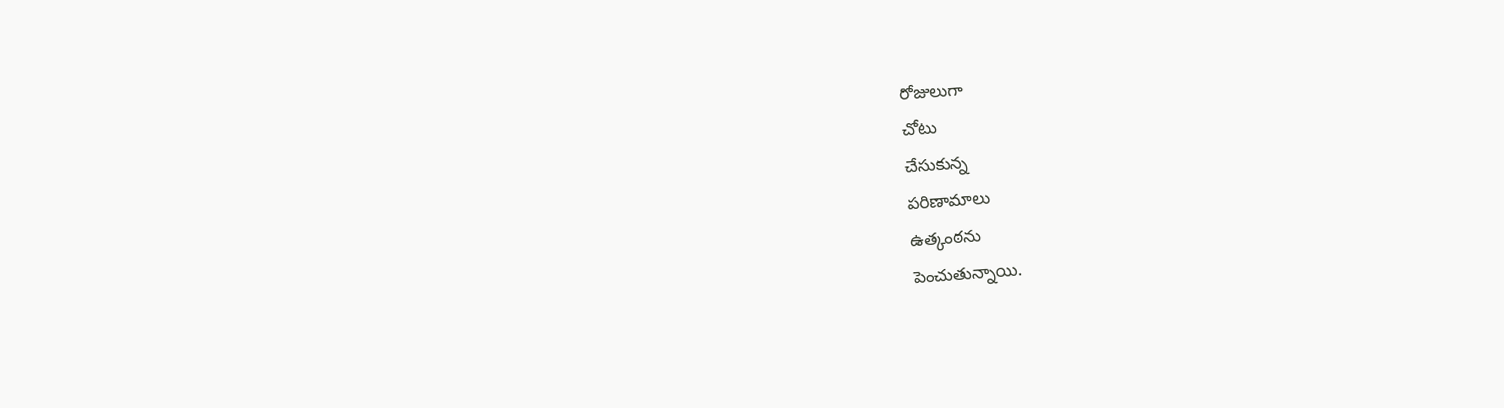రోజులుగా
చోటు
చేసుకున్న
పరిణామాలు
ఉత్కంఠను
పెంచుతున్నాయి.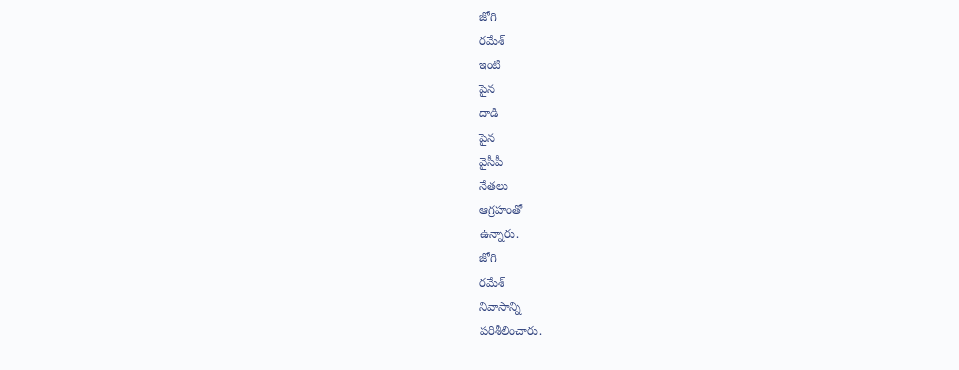జోగి
రమేశ్
ఇంటి
పైన
దాడి
పైన
వైసీపీ
నేతలు
ఆగ్రహంతో
ఉన్నారు.
జోగి
రమేశ్
నివాసాన్ని
పరిశీలించారు.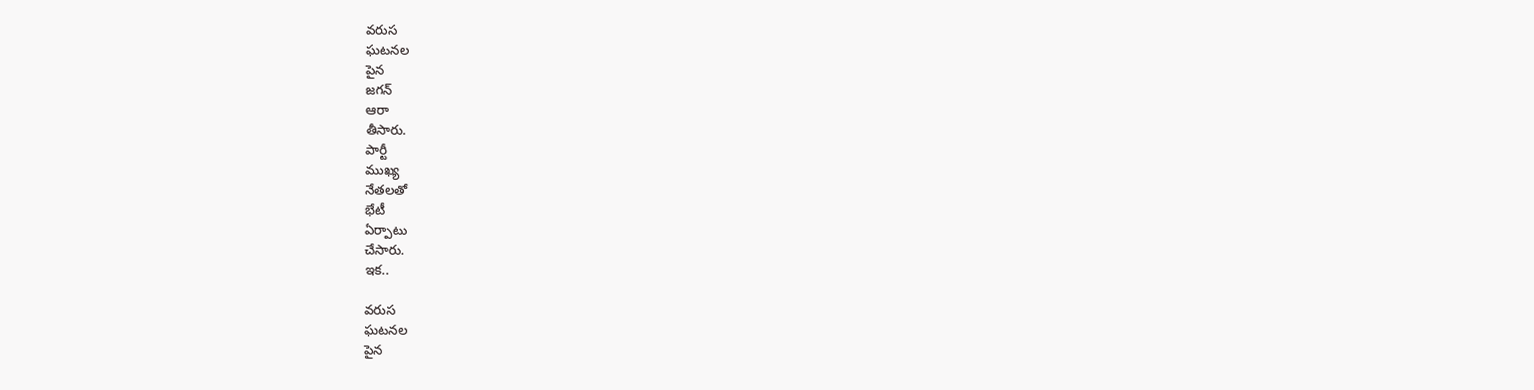వరుస
ఘటనల
పైన
జగన్
ఆరా
తీసారు.
పార్టీ
ముఖ్య
నేతలతో
భేటీ
ఏర్పాటు
చేసారు.
ఇక..

వరుస
ఘటనల
పైన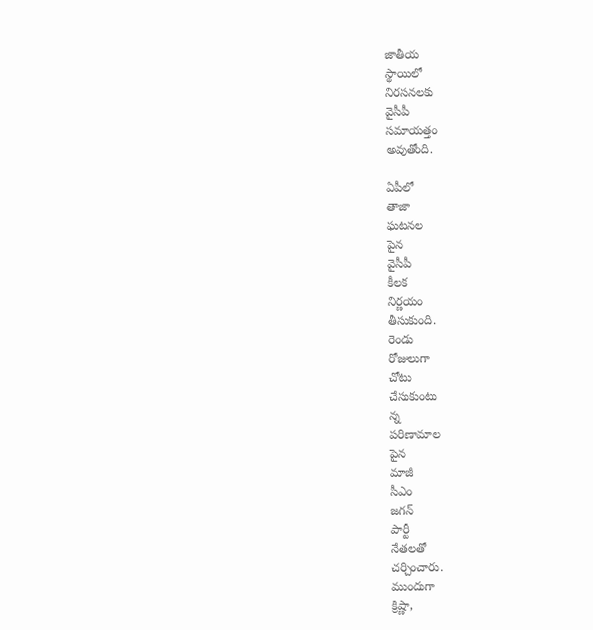జాతీయ
స్థాయిలో
నిరసనలకు
వైసీపీ
సమాయత్తం
అవుతోంది.

ఏపీలో
తాజా
ఘటనల
పైన
వైసీపీ
కీలక
నిర్ణయం
తీసుకుంది.
రెండు
రోజులుగా
చోటు
చేసుకుంటు
న్న
పరిణామాల
పైన
మాజీ
సీఎం
జగన్
పార్టీ
నేతలతో
చర్చించారు.
ముందుగా
క్రిష్ణా,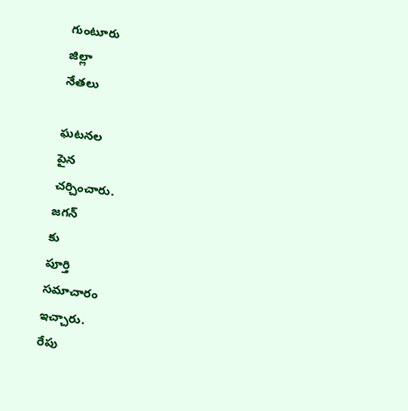గుంటూరు
జిల్లా
నేతలు

ఘటనల
పైన
చర్చించారు.
జగన్
కు
పూర్తి
సమాచారం
ఇచ్చారు.
రేపు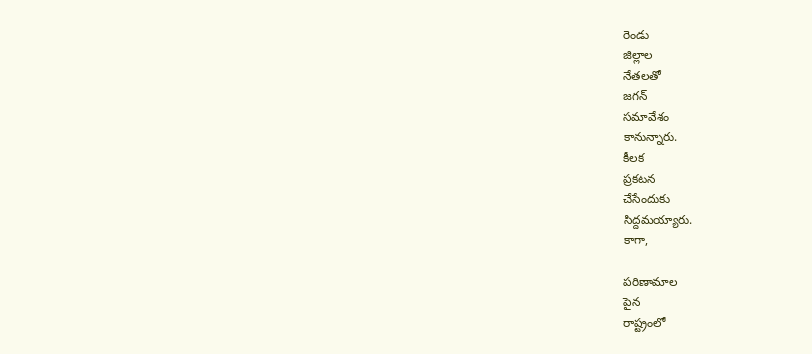రెండు
జిల్లాల
నేతలతో
జగన్
సమావేశం
కానున్నారు.
కీలక
ప్రకటన
చేసేందుకు
సిద్దమయ్యారు.
కాగా,

పరిణామాల
పైన
రాష్ట్రంలో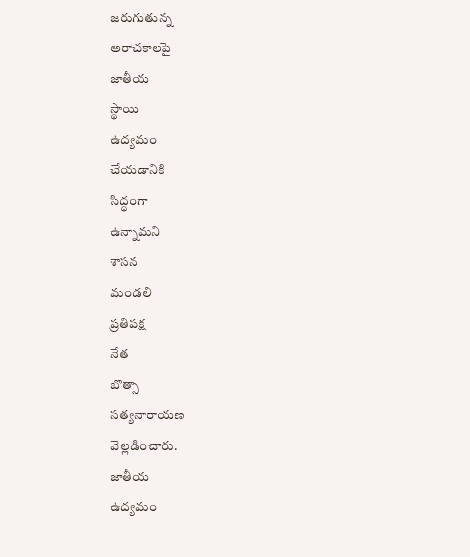జరుగుతున్న
అరాచకాలపై
జాతీయ
స్థాయి
ఉద్యమం
చేయడానికి
సిద్ధంగా
ఉన్నామని
శాసన
మండలి
ప్రతిపక్ష
నేత
బొత్సా
సత్యనారాయణ
వెల్లడించారు.
జాతీయ
ఉద్యమం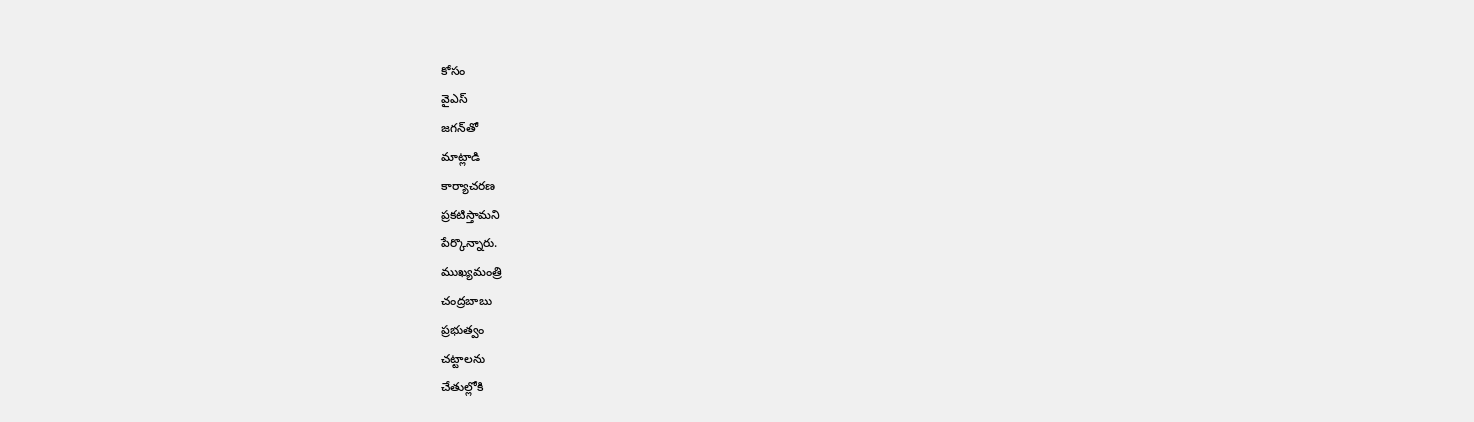కోసం
వైఎస్‌
జగన్‌తో
మాట్లాడి
కార్యాచరణ
ప్రకటిస్తామని
పేర్కొన్నారు.
ముఖ్యమంత్రి
చంద్రబాబు
ప్రభుత్వం
చట్టాలను
చేతుల్లోకి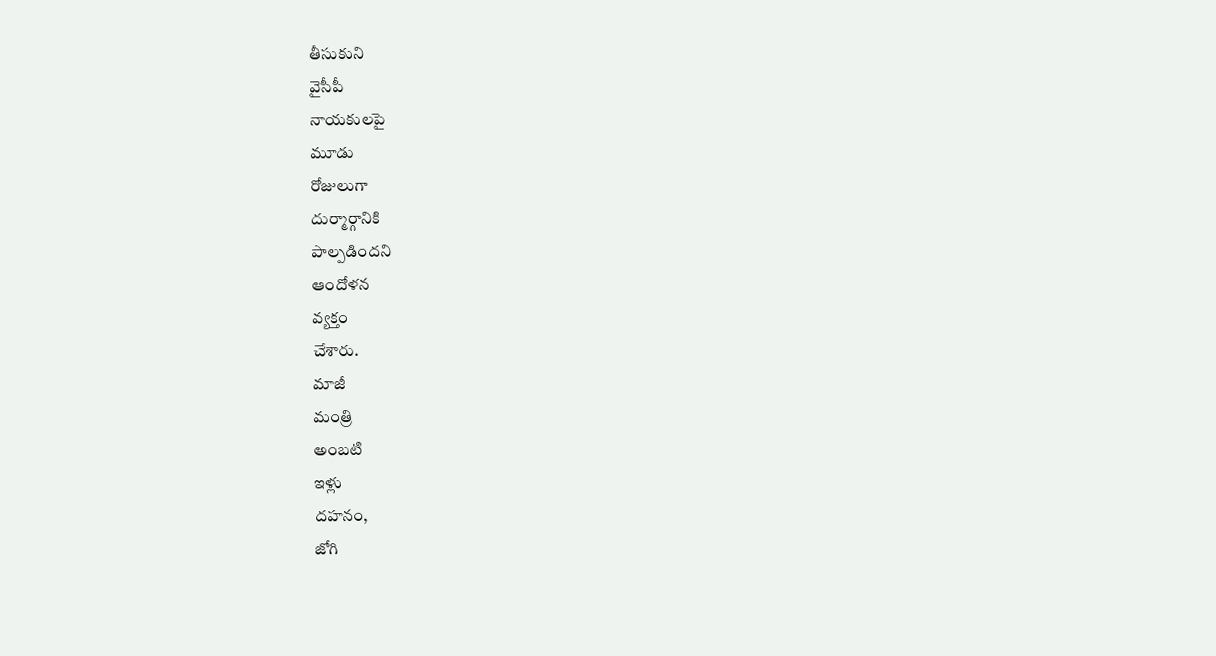తీసుకుని
వైసీపీ
నాయకులపై
మూడు
రోజులుగా
దుర్మార్గానికి
పాల్పడిందని
ఆందోళన
వ్యక్తం
చేశారు.
మాజీ
మంత్రి
అంబటి
ఇళ్లు
దహనం,
జోగి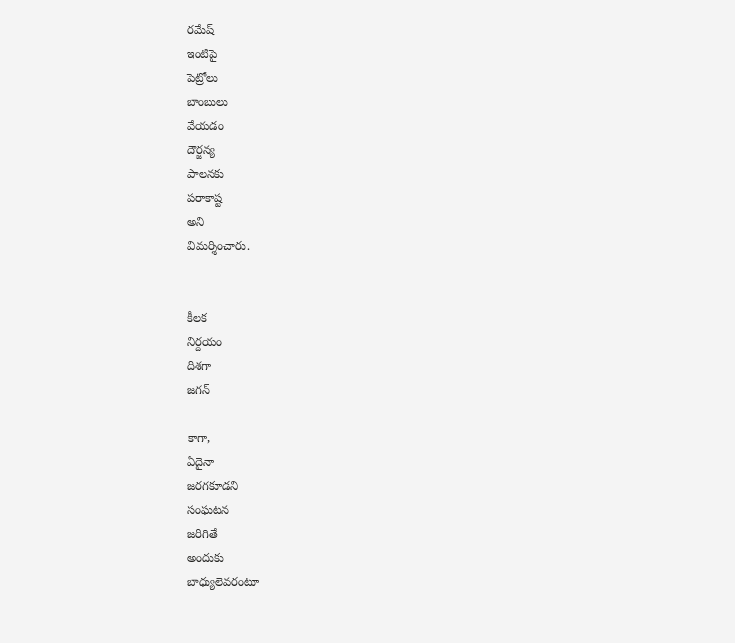రమేష్‌
ఇంటిపై
పెట్రోలు
బాంబులు
వేయడం
దౌర్జన్య
పాలనకు
పరాకాష్ట
అని
విమర్శించారు.


కీలక
నిర్దయం
దిశగా
జగన్

కాగా,
ఏదైనా
జరగకూడని
సంఘటన
జరిగితే
అందుకు
బాధ్యులెవరంటూ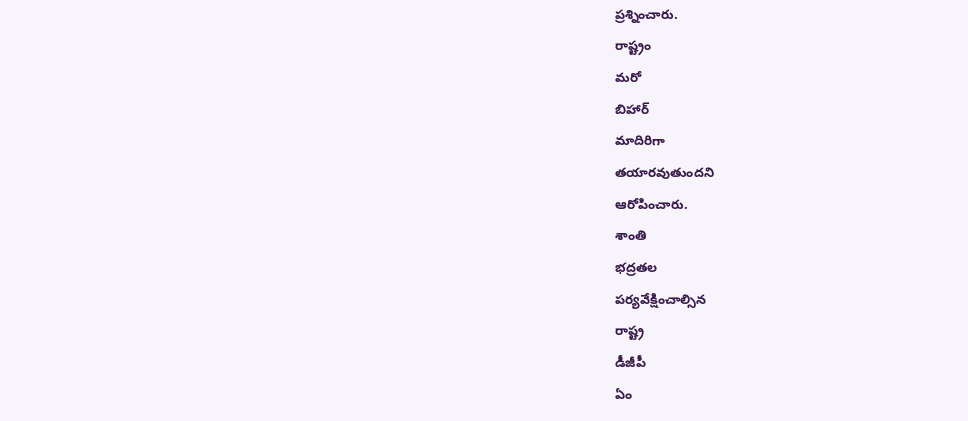ప్రశ్నించారు.
రాష్ట్రం
మరో
బిహార్‌
మాదిరిగా
తయారవుతుందని
ఆరోపించారు.
శాంతి
భద్రతల
పర్యవేక్షించాల్సిన
రాష్ట్ర
డీజీపీ
ఏం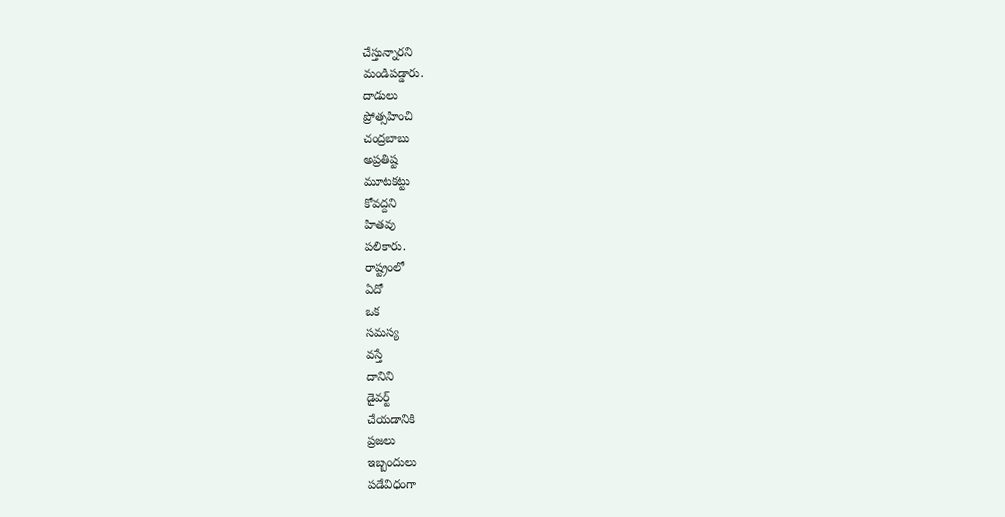చేస్తున్నారని
మండిపడ్డారు.
దాడులు
ప్రోత్సహించి
చంద్రబాబు
అప్రతిష్ట
మూటకట్టు
కోవద్దని
హితవు
పలికారు.
రాష్ట్రంలో
ఏదో
ఒక
సమస్య
వస్తే
దానిని
డైవర్ట్‌
చేయడానికి
ప్రజలు
ఇబ్బందులు
పడేవిధంగా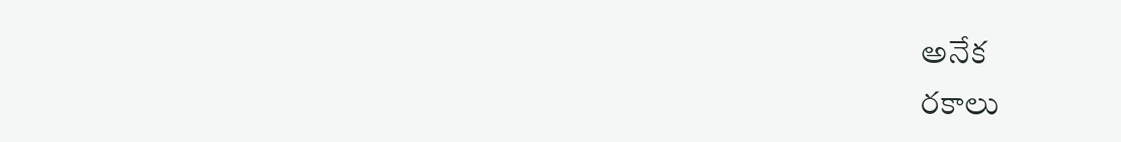అనేక
రకాలు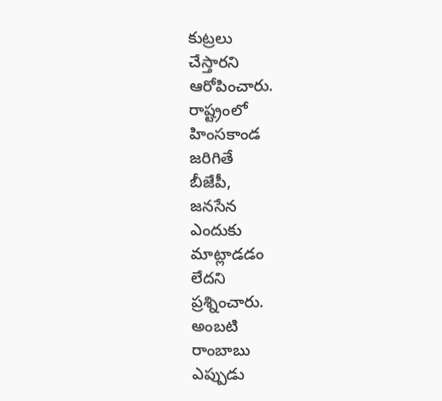కుట్రలు
చేస్తారని
ఆరోపించారు.
రాష్ట్రంలో
హింసకాండ
జరిగితే
బీజేపీ,
జనసేన
ఎందుకు
మాట్లాడడం
లేదని
ప్రశ్నించారు.
అంబటి
రాంబాబు
ఎప్పుడు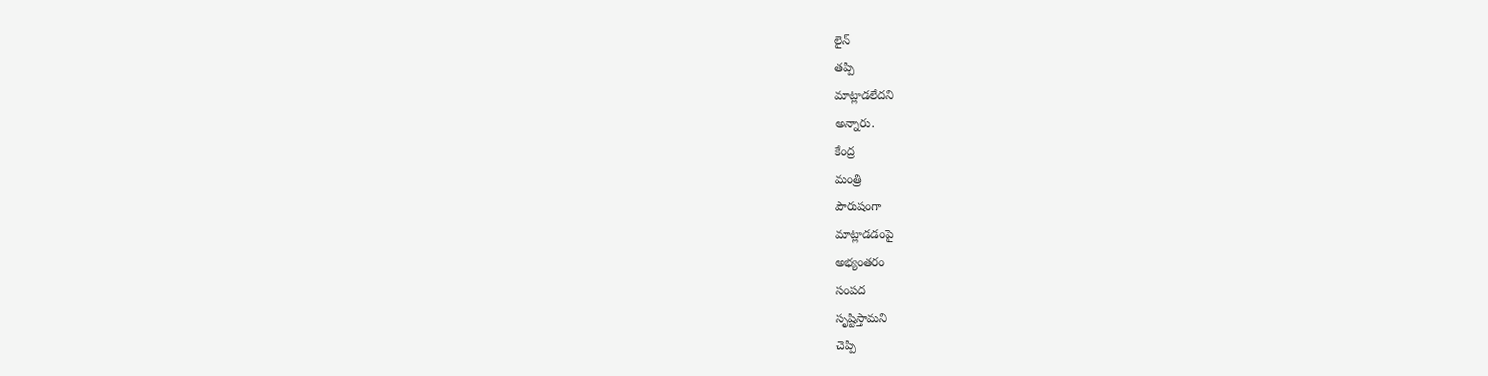లైన్‌
తప్పి
మాట్లాడలేదని
అన్నారు.
కేంద్ర
మంత్రి
పౌరుషంగా
మాట్లాడడంపై
అభ్యంతరం
సంపద
సృష్టిస్తామని
చెప్పి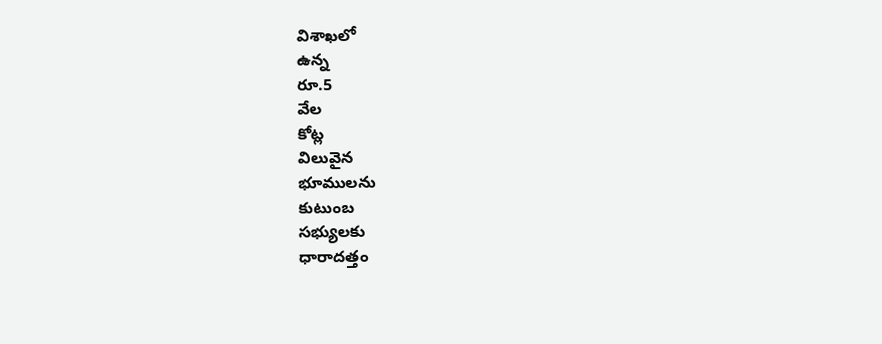విశాఖలో
ఉన్న
రూ.5
వేల
కోట్ల
విలువైన
భూములను
కుటుంబ
సభ్యులకు
ధారాదత్తం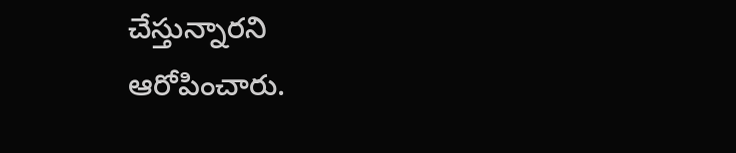చేస్తున్నారని
ఆరోపించారు.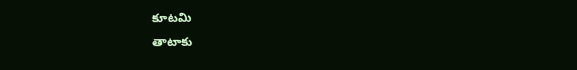కూటమి
తాటాకు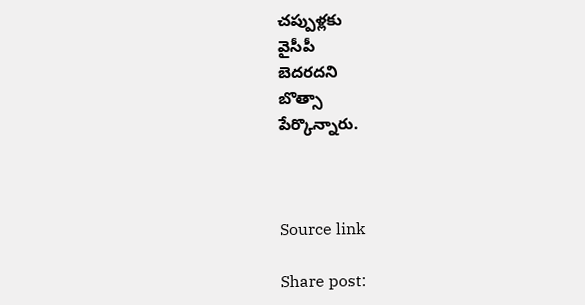చప్పుళ్లకు
వైసీపీ
బెదరదని
బొత్సా
పేర్కొన్నారు.



Source link

Share post: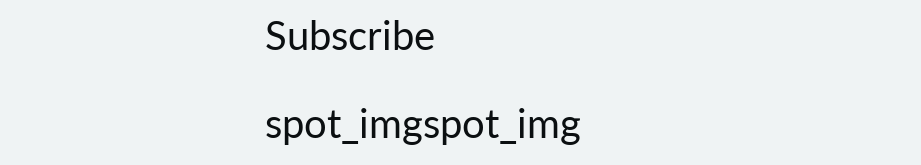Subscribe

spot_imgspot_img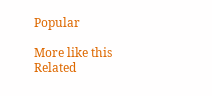Popular

More like this
Related